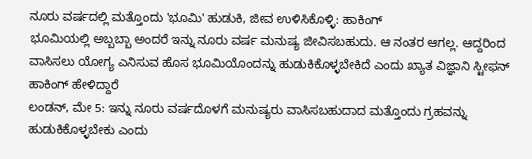ನೂರು ವರ್ಷದಲ್ಲಿ ಮತ್ತೊಂದು 'ಭೂಮಿ' ಹುಡುಕಿ, ಜೀವ ಉಳಿಸಿಕೊಳ್ಳಿ: ಹಾಕಿಂಗ್
ಭೂಮಿಯಲ್ಲಿ ಅಬ್ಬಬ್ಬಾ ಅಂದರೆ ಇನ್ನು ನೂರು ವರ್ಷ ಮನುಷ್ಯ ಜೀವಿಸಬಹುದು. ಆ ನಂತರ ಆಗಲ್ಲ. ಆದ್ದರಿಂದ ವಾಸಿಸಲು ಯೋಗ್ಯ ಎನಿಸುವ ಹೊಸ ಭೂಮಿಯೊಂದನ್ನು ಹುಡುಕಿಕೊಳ್ಳಬೇಕಿದೆ ಎಂದು ಖ್ಯಾತ ವಿಜ್ಞಾನಿ ಸ್ಟೀಫನ್ ಹಾಕಿಂಗ್ ಹೇಳಿದ್ದಾರೆ
ಲಂಡನ್, ಮೇ 5: ಇನ್ನು ನೂರು ವರ್ಷದೊಳಗೆ ಮನುಷ್ಯರು ವಾಸಿಸಬಹುದಾದ ಮತ್ತೊಂದು ಗ್ರಹವನ್ನು ಹುಡುಕಿಕೊಳ್ಳಬೇಕು ಎಂದು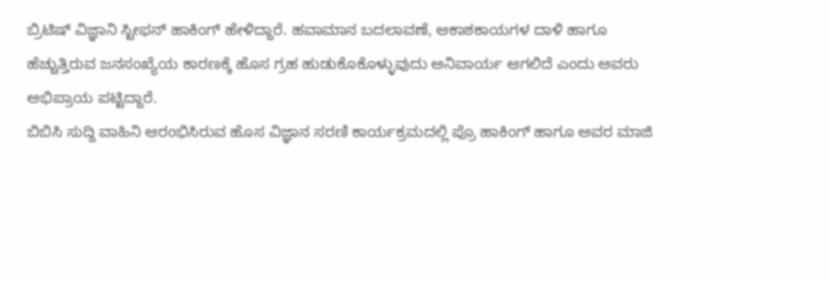ಬ್ರಿಟಿಷ್ ವಿಜ್ಞಾನಿ ಸ್ಟೀಫನ್ ಹಾಕಿಂಗ್ ಹೇಳಿದ್ದಾರೆ. ಹವಾಮಾನ ಬದಲಾವಣೆ, ಆಕಾಶಕಾಯಗಳ ದಾಳಿ ಹಾಗೂ ಹೆಚ್ಚುತ್ತಿರುವ ಜನಸಂಖ್ಯೆಯ ಕಾರಣಕ್ಕೆ ಹೊಸ ಗ್ರಹ ಹುಡುಕೊಕೊಳ್ಳುವುದು ಅನಿವಾರ್ಯ ಆಗಲಿದೆ ಎಂದು ಅವರು ಅಭಿಪ್ರಾಯ ಪಟ್ಟಿದ್ದಾರೆ.
ಬಿಬಿಸಿ ಸುದ್ದಿ ವಾಹಿನಿ ಆರಂಭಿಸಿರುವ ಹೊಸ ವಿಜ್ಞಾನ ಸರಣಿ ಕಾರ್ಯಕ್ರಮದಲ್ಲಿ ಪ್ರೊ ಹಾಕಿಂಗ್ ಹಾಗೂ ಅವರ ಮಾಜಿ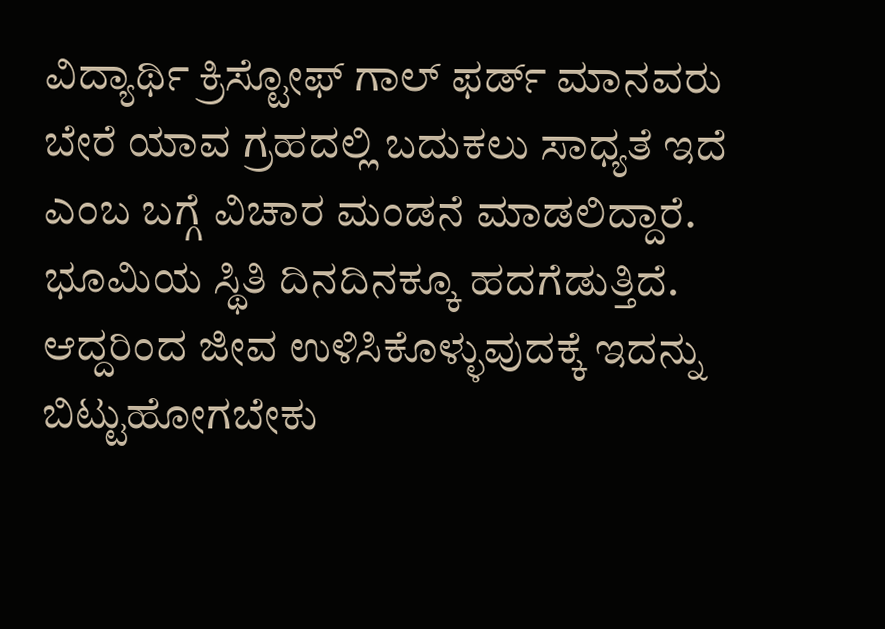ವಿದ್ಯಾರ್ಥಿ ಕ್ರಿಸ್ಟೋಫ್ ಗಾಲ್ ಫರ್ಡ್ ಮಾನವರು ಬೇರೆ ಯಾವ ಗ್ರಹದಲ್ಲಿ ಬದುಕಲು ಸಾಧ್ಯತೆ ಇದೆ ಎಂಬ ಬಗ್ಗೆ ವಿಚಾರ ಮಂಡನೆ ಮಾಡಲಿದ್ದಾರೆ. ಭೂಮಿಯ ಸ್ಥಿತಿ ದಿನದಿನಕ್ಕೂ ಹದಗೆಡುತ್ತಿದೆ. ಆದ್ದರಿಂದ ಜೀವ ಉಳಿಸಿಕೊಳ್ಳುವುದಕ್ಕೆ ಇದನ್ನು ಬಿಟ್ಟುಹೋಗಬೇಕು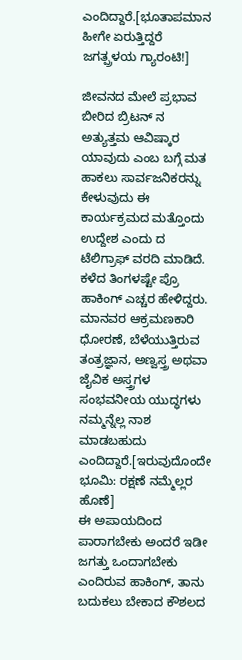ಎಂದಿದ್ದಾರೆ.[ಭೂತಾಪಮಾನ ಹೀಗೇ ಏರುತ್ತಿದ್ದರೆ ಜಗತ್ಪ್ರಳಯ ಗ್ಯಾರಂಟಿ!]

ಜೀವನದ ಮೇಲೆ ಪ್ರಭಾವ ಬೀರಿದ ಬ್ರಿಟನ್ ನ ಅತ್ಯುತ್ತಮ ಆವಿಷ್ಕಾರ ಯಾವುದು ಎಂಬ ಬಗ್ಗೆ ಮತ ಹಾಕಲು ಸಾರ್ವಜನಿಕರನ್ನು ಕೇಳುವುದು ಈ ಕಾರ್ಯಕ್ರಮದ ಮತ್ತೊಂದು ಉದ್ದೇಶ ಎಂದು ದ ಟೆಲಿಗ್ರಾಫ್ ವರದಿ ಮಾಡಿದೆ. ಕಳೆದ ತಿಂಗಳಷ್ಟೇ ಪ್ರೊ ಹಾಕಿಂಗ್ ಎಚ್ಚರ ಹೇಳಿದ್ದರು. ಮಾನವರ ಆಕ್ರಮಣಕಾರಿ ಧೋರಣೆ, ಬೆಳೆಯುತ್ತಿರುವ ತಂತ್ರಜ್ಞಾನ, ಅಣ್ವಸ್ತ್ರ ಅಥವಾ ಜೈವಿಕ ಅಸ್ತ್ರಗಳ ಸಂಭವನೀಯ ಯುದ್ಧಗಳು ನಮ್ಮನ್ನೆಲ್ಲ ನಾಶ ಮಾಡಬಹುದು ಎಂದಿದ್ದಾರೆ.[ಇರುವುದೊಂದೇ ಭೂಮಿ: ರಕ್ಷಣೆ ನಮ್ಮೆಲ್ಲರ ಹೊಣೆ]
ಈ ಅಪಾಯದಿಂದ ಪಾರಾಗಬೇಕು ಅಂದರೆ ಇಡೀ ಜಗತ್ತು ಒಂದಾಗಬೇಕು ಎಂದಿರುವ ಹಾಕಿಂಗ್, ತಾನು ಬದುಕಲು ಬೇಕಾದ ಕೌಶಲದ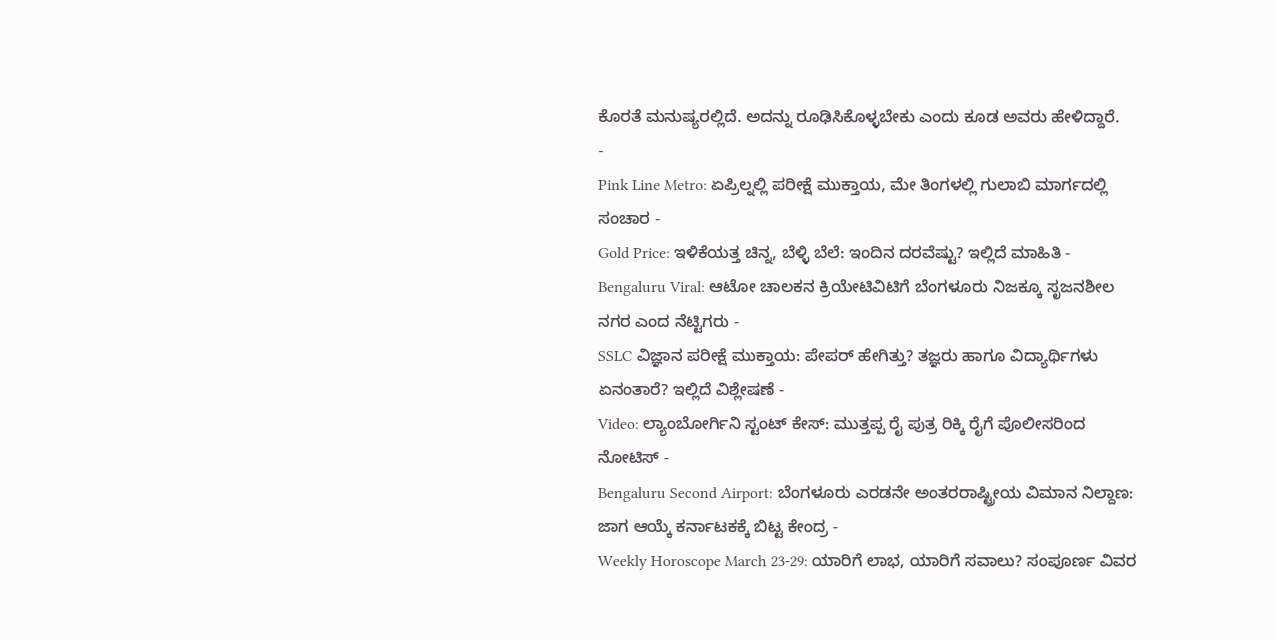ಕೊರತೆ ಮನುಷ್ಯರಲ್ಲಿದೆ. ಅದನ್ನು ರೂಢಿಸಿಕೊಳ್ಳಬೇಕು ಎಂದು ಕೂಡ ಅವರು ಹೇಳಿದ್ದಾರೆ.
-
Pink Line Metro: ಏಪ್ರಿಲ್ನಲ್ಲಿ ಪರೀಕ್ಷೆ ಮುಕ್ತಾಯ, ಮೇ ತಿಂಗಳಲ್ಲಿ ಗುಲಾಬಿ ಮಾರ್ಗದಲ್ಲಿ ಸಂಚಾರ -
Gold Price: ಇಳಿಕೆಯತ್ತ ಚಿನ್ನ, ಬೆಳ್ಳಿ ಬೆಲೆ: ಇಂದಿನ ದರವೆಷ್ಟು? ಇಲ್ಲಿದೆ ಮಾಹಿತಿ -
Bengaluru Viral: ಆಟೋ ಚಾಲಕನ ಕ್ರಿಯೇಟಿವಿಟಿಗೆ ಬೆಂಗಳೂರು ನಿಜಕ್ಕೂ ಸೃಜನಶೀಲ ನಗರ ಎಂದ ನೆಟ್ಟಿಗರು -
SSLC ವಿಜ್ಞಾನ ಪರೀಕ್ಷೆ ಮುಕ್ತಾಯ: ಪೇಪರ್ ಹೇಗಿತ್ತು? ತಜ್ಞರು ಹಾಗೂ ವಿದ್ಯಾರ್ಥಿಗಳು ಏನಂತಾರೆ? ಇಲ್ಲಿದೆ ವಿಶ್ಲೇಷಣೆ -
Video: ಲ್ಯಾಂಬೋರ್ಗಿನಿ ಸ್ಟಂಟ್ ಕೇಸ್: ಮುತ್ತಪ್ಪ ರೈ ಪುತ್ರ ರಿಕ್ಕಿ ರೈಗೆ ಪೊಲೀಸರಿಂದ ನೋಟಿಸ್ -
Bengaluru Second Airport: ಬೆಂಗಳೂರು ಎರಡನೇ ಅಂತರರಾಷ್ಟ್ರೀಯ ವಿಮಾನ ನಿಲ್ದಾಣ: ಜಾಗ ಆಯ್ಕೆ ಕರ್ನಾಟಕಕ್ಕೆ ಬಿಟ್ಟ ಕೇಂದ್ರ -
Weekly Horoscope March 23-29: ಯಾರಿಗೆ ಲಾಭ, ಯಾರಿಗೆ ಸವಾಲು? ಸಂಪೂರ್ಣ ವಿವರ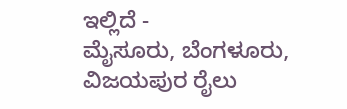ಇಲ್ಲಿದೆ -
ಮೈಸೂರು, ಬೆಂಗಳೂರು, ವಿಜಯಪುರ ರೈಲು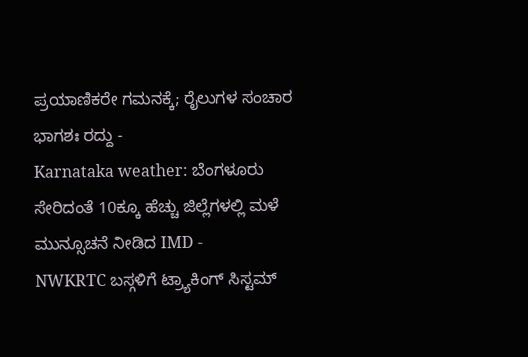ಪ್ರಯಾಣಿಕರೇ ಗಮನಕ್ಕೆ; ರೈಲುಗಳ ಸಂಚಾರ ಭಾಗಶಃ ರದ್ದು -
Karnataka weather: ಬೆಂಗಳೂರು ಸೇರಿದಂತೆ 10ಕ್ಕೂ ಹೆಚ್ಚು ಜಿಲ್ಲೆಗಳಲ್ಲಿ ಮಳೆ ಮುನ್ಸೂಚನೆ ನೀಡಿದ IMD -
NWKRTC ಬಸ್ಗಳಿಗೆ ಟ್ರ್ಯಾಕಿಂಗ್ ಸಿಸ್ಟಮ್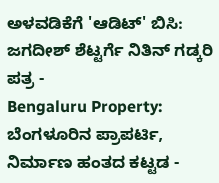ಅಳವಡಿಕೆಗೆ 'ಆಡಿಟ್' ಬಿಸಿ: ಜಗದೀಶ್ ಶೆಟ್ಟರ್ಗೆ ನಿತಿನ್ ಗಡ್ಕರಿ ಪತ್ರ -
Bengaluru Property: ಬೆಂಗಳೂರಿನ ಪ್ರಾಪರ್ಟಿ, ನಿರ್ಮಾಣ ಹಂತದ ಕಟ್ಟಡ -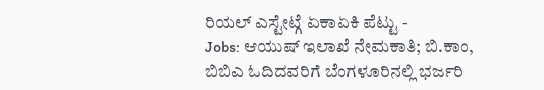ರಿಯಲ್ ಎಸ್ಟೇಟ್ಗೆ ಏಕಾಏಕಿ ಪೆಟ್ಟು -
Jobs: ಆಯುಷ್ ಇಲಾಖೆ ನೇಮಕಾತಿ; ಬಿ.ಕಾಂ, ಬಿಬಿಎ ಓದಿದವರಿಗೆ ಬೆಂಗಳೂರಿನಲ್ಲಿ ಭರ್ಜರಿ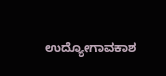ಉದ್ಯೋಗಾವಕಾಶ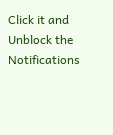Click it and Unblock the Notifications